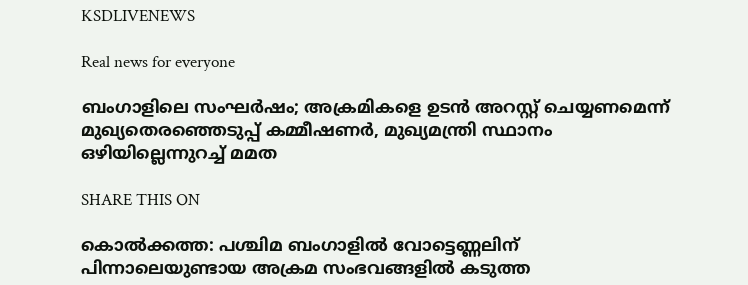KSDLIVENEWS

Real news for everyone

ബംഗാളിലെ സംഘർഷം; അക്രമികളെ ഉടന്‍ അറസ്റ്റ് ചെയ്യണമെന്ന് മുഖ്യതെരഞ്ഞെടുപ്പ് കമ്മീഷണര്‍, മുഖ്യമന്ത്രി സ്ഥാനം ഒഴിയില്ലെന്നുറച്ച് മമത

SHARE THIS ON

കൊൽക്കത്ത: പശ്ചിമ ബംഗാളിൽ വോട്ടെണ്ണലിന് പിന്നാലെയുണ്ടായ അക്രമ സംഭവങ്ങളിൽ കടുത്ത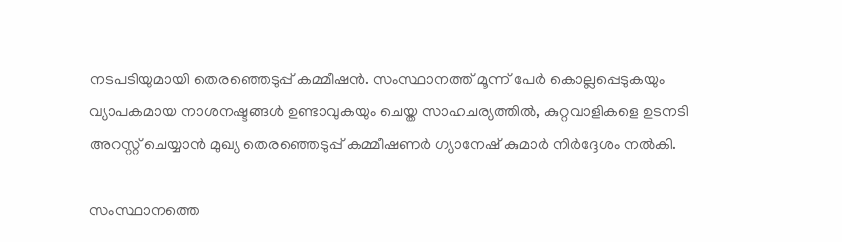നടപടിയുമായി തെരഞ്ഞെടുപ്പ് കമ്മീഷൻ. സംസ്ഥാനത്ത് മൂന്ന് പേർ കൊല്ലപ്പെടുകയും വ്യാപകമായ നാശനഷ്ടങ്ങൾ ഉണ്ടാവുകയും ചെയ്ത സാഹചര്യത്തിൽ, കുറ്റവാളികളെ ഉടനടി അറസ്റ്റ് ചെയ്യാൻ മുഖ്യ തെരഞ്ഞെടുപ്പ് കമ്മീഷണർ ഗ്യാനേഷ് കുമാർ നിർദ്ദേശം നൽകി.

സംസ്ഥാനത്തെ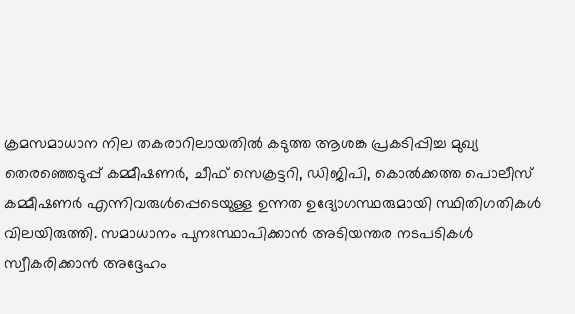ക്രമസമാധാന നില തകരാറിലായതിൽ കടുത്ത ആശങ്ക പ്രകടിപ്പിച്ച മുഖ്യ തെരഞ്ഞെടുപ്പ് കമ്മീഷണർ, ചീഫ് സെക്രട്ടറി, ഡിജിപി, കൊൽക്കത്ത പൊലീസ് കമ്മീഷണർ എന്നിവരുൾപ്പെടെയുള്ള ഉന്നത ഉദ്യോഗസ്ഥരുമായി സ്ഥിതിഗതികൾ വിലയിരുത്തി. സമാധാനം പുനഃസ്ഥാപിക്കാൻ അടിയന്തര നടപടികൾ സ്വീകരിക്കാൻ അദ്ദേഹം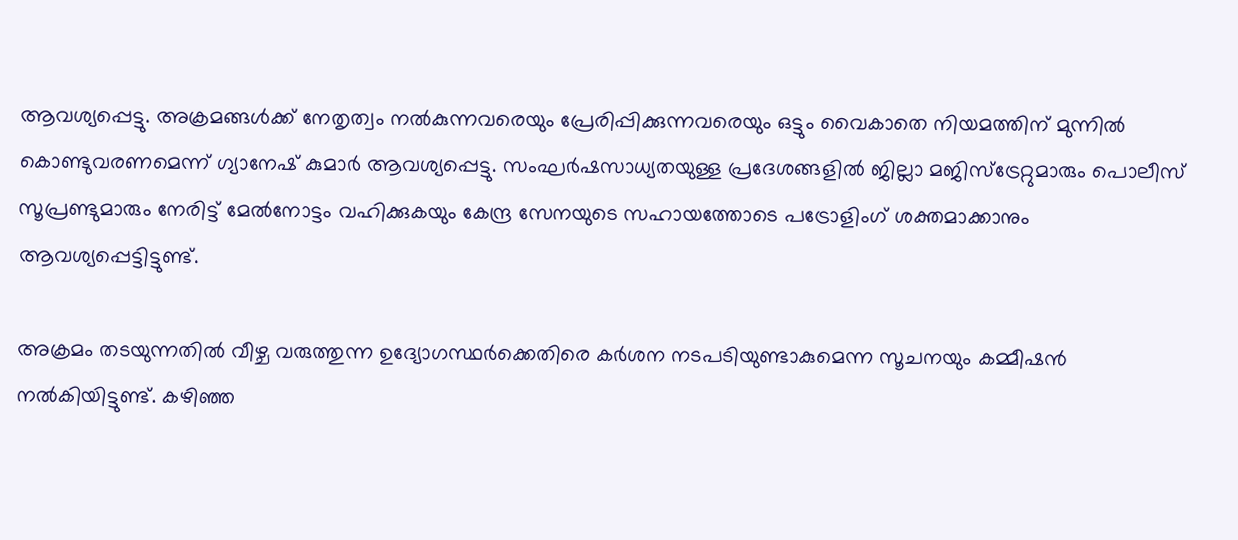ആവശ്യപ്പെട്ടു. അക്രമങ്ങൾക്ക് നേതൃത്വം നൽകുന്നവരെയും പ്രേരിപ്പിക്കുന്നവരെയും ഒട്ടും വൈകാതെ നിയമത്തിന് മുന്നിൽ കൊണ്ടുവരണമെന്ന് ഗ്യാനേഷ് കുമാർ ആവശ്യപ്പെട്ടു. സംഘർഷസാധ്യതയുള്ള പ്രദേശങ്ങളിൽ ജില്ലാ മജിസ്‌ട്രേറ്റുമാരും പൊലീസ് സൂപ്രണ്ടുമാരും നേരിട്ട് മേൽനോട്ടം വഹിക്കുകയും കേന്ദ്ര സേനയുടെ സഹായത്തോടെ പട്രോളിംഗ് ശക്തമാക്കാനും ആവശ്യപ്പെട്ടിട്ടുണ്ട്.

അക്രമം തടയുന്നതിൽ വീഴ്ച വരുത്തുന്ന ഉദ്യോഗസ്ഥർക്കെതിരെ കർശന നടപടിയുണ്ടാകുമെന്ന സൂചനയും കമ്മീഷൻ നൽകിയിട്ടുണ്ട്. കഴിഞ്ഞ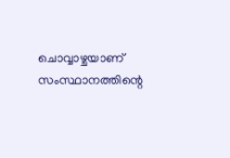ചൊവ്വാഴ്ചയാണ് സംസ്ഥാനത്തിന്റെ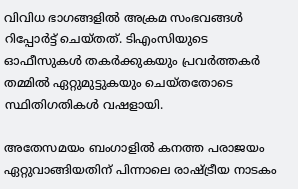വിവിധ ഭാഗങ്ങളിൽ അക്രമ സംഭവങ്ങൾ റിപ്പോർട്ട് ചെയ്തത്. ടിഎംസിയുടെ ഓഫീസുകൾ തകർക്കുകയും പ്രവർത്തകർ തമ്മിൽ ഏറ്റുമുട്ടുകയും ചെയ്തതോടെ സ്ഥിതിഗതികൾ വഷളായി.

അതേസമയം ബംഗാളിൽ കനത്ത പരാജയം ഏറ്റുവാങ്ങിയതിന് പിന്നാലെ രാഷ്ട്രീയ നാടകം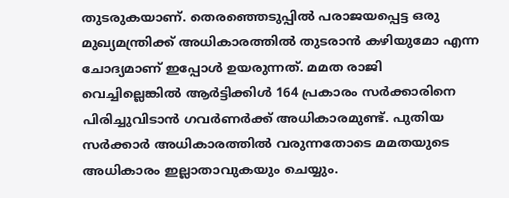തുടരുകയാണ്. തെരഞ്ഞെടുപ്പിൽ പരാജയപ്പെട്ട ഒരു മുഖ്യമന്ത്രിക്ക് അധികാരത്തിൽ തുടരാൻ കഴിയുമോ എന്ന ചോദ്യമാണ് ഇപ്പോൾ ഉയരുന്നത്. മമത രാജി വെച്ചില്ലെങ്കിൽ ആർട്ടിക്കിൾ 164 പ്രകാരം സർക്കാരിനെ പിരിച്ചുവിടാൻ ഗവർണർക്ക് അധികാരമുണ്ട്. പുതിയ സർക്കാർ അധികാരത്തിൽ വരുന്നതോടെ മമതയുടെ അധികാരം ഇല്ലാതാവുകയും ചെയ്യും.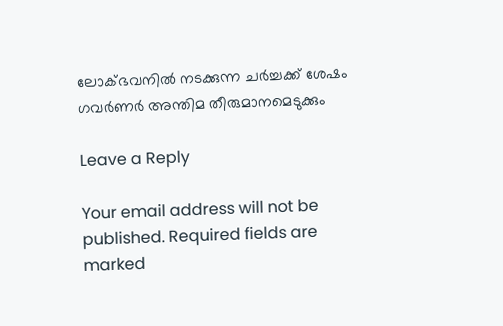ലോക്ഭവനിൽ നടക്കുന്ന ചർച്ചക്ക് ശേഷം ഗവർണർ അന്തിമ തീരുമാനമെടുക്കും

Leave a Reply

Your email address will not be published. Required fields are marked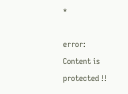*

error: Content is protected !!